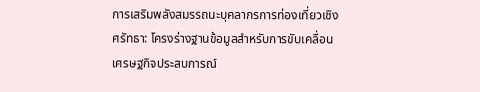การเสริมพลังสมรรถนะบุคลากรการท่องเที่ยวเชิงศรัทธา: โครงร่างฐานข้อมูลสำหรับการขับเคลื่อนเศรษฐกิจประสบการณ์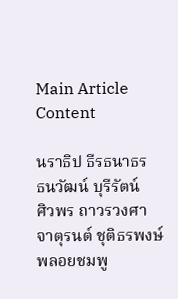Main Article Content

นราธิป ธีรธนาธร
ธนวัฒน์ บุรีรัตน์
ศิวพร ถาวรวงศา
จาตุรนต์ ชุติธรพงษ์
พลอยชมพู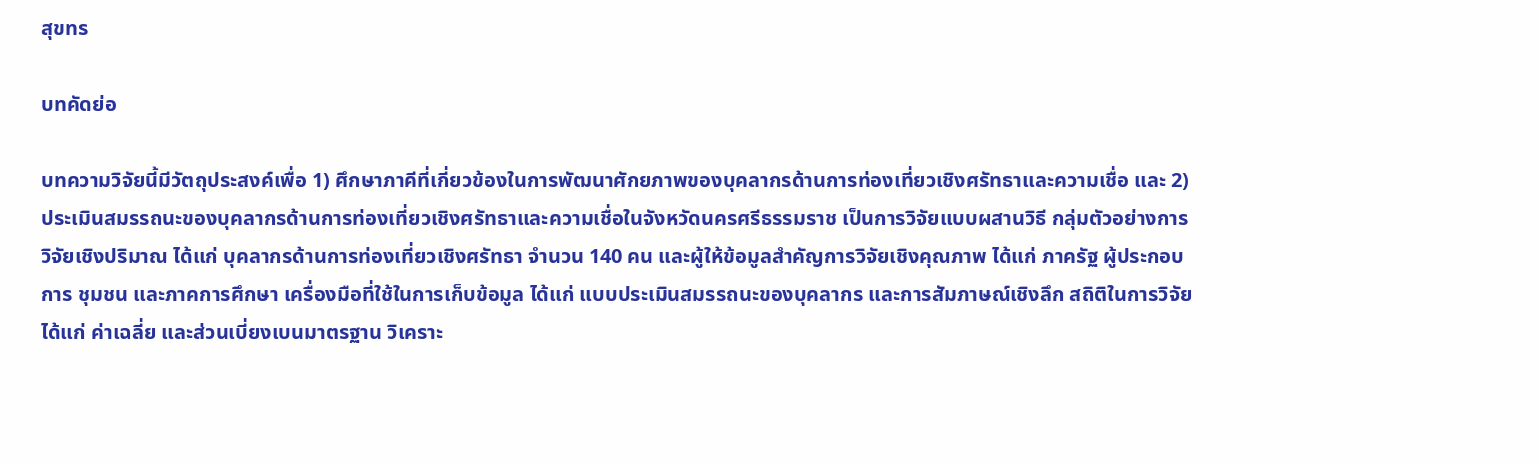สุขทร

บทคัดย่อ

บทความวิจัยนี้มีวัตถุประสงค์เพื่อ 1) ศึกษาภาคีที่เกี่ยวข้องในการพัฒนาศักยภาพของบุคลากรด้านการท่องเที่ยวเชิงศรัทธาและความเชื่อ และ 2) ประเมินสมรรถนะของบุคลากรด้านการท่องเที่ยวเชิงศรัทธาและความเชื่อในจังหวัดนครศรีธรรมราช เป็นการวิจัยแบบผสานวิธี กลุ่มตัวอย่างการวิจัยเชิงปริมาณ ได้แก่ บุคลากรด้านการท่องเที่ยวเชิงศรัทธา จำนวน 140 คน และผู้ให้ข้อมูลสำคัญการวิจัยเชิงคุณภาพ ได้แก่ ภาครัฐ ผู้ประกอบการ ชุมชน และภาคการศึกษา เครื่องมือที่ใช้ในการเก็บข้อมูล ได้แก่ แบบประเมินสมรรถนะของบุคลากร และการสัมภาษณ์เชิงลึก สถิติในการวิจัย ได้แก่ ค่าเฉลี่ย และส่วนเบี่ยงเบนมาตรฐาน วิเคราะ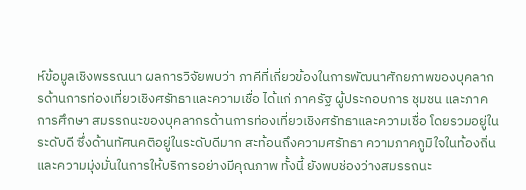ห์ข้อมูลเชิงพรรณนา ผลการวิจัยพบว่า ภาคีที่เกี่ยวข้องในการพัฒนาศักยภาพของบุคลากรด้านการท่องเที่ยวเชิงศรัทธาและความเชื่อ ได้แก่ ภาครัฐ ผู้ประกอบการ ชุมชน และภาคการศึกษา สมรรถนะของบุคลากรด้านการท่องเที่ยวเชิงศรัทธาและความเชื่อ โดยรวมอยู่ในระดับดี ซึ่งด้านทัศนคติอยู่ในระดับดีมาก สะท้อนถึงความศรัทธา ความภาคภูมิใจในท้องถิ่น และความมุ่งมั่นในการให้บริการอย่างมีคุณภาพ ทั้งนี้ ยังพบช่องว่างสมรรถนะ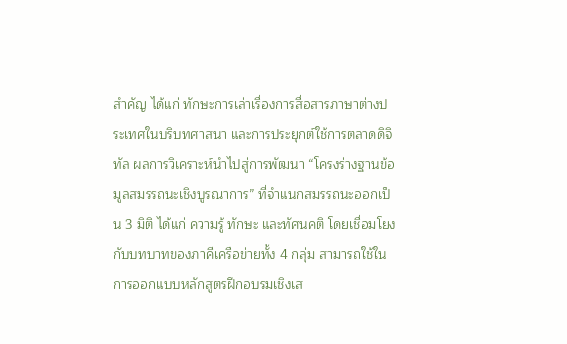สำคัญ ได้แก่ ทักษะการเล่าเรื่องการสื่อสารภาษาต่างประเทศในบริบทศาสนา และการประยุกต์ใช้การตลาดดิจิทัล ผลการวิเคราะห์นำไปสู่การพัฒนา “โครงร่างฐานข้อมูลสมรรถนะเชิงบูรณาการ” ที่จำแนกสมรรถนะออกเป็น 3 มิติ ได้แก่ ความรู้ ทักษะ และทัศนคติ โดยเชื่อมโยงกับบทบาทของภาคีเครือข่ายทั้ง 4 กลุ่ม สามารถใช้ในการออกแบบหลักสูตรฝึกอบรมเชิงเส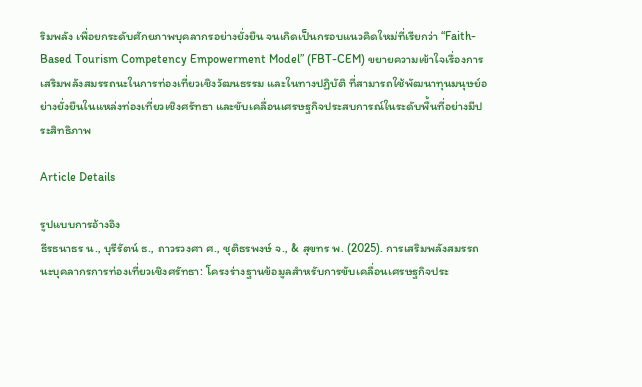ริมพลัง เพื่อยกระดับศักยภาพบุคลากรอย่างยั่งยืน จนเกิดเป็นกรอบแนวคิดใหม่ที่เรียกว่า “Faith-Based Tourism Competency Empowerment Model” (FBT-CEM) ขยายความเข้าใจเรื่องการเสริมพลังสมรรถนะในการท่องเที่ยวเชิงวัฒนธรรม และในทางปฏิบัติ ที่สามารถใช้พัฒนาทุนมนุษย์อย่างยั่งยืนในแหล่งท่องเที่ยวเชิงศรัทธา และขับเคลื่อนเศรษฐกิจประสบการณ์ในระดับพื้นที่อย่างมีประสิทธิภาพ

Article Details

รูปแบบการอ้างอิง
ธีรธนาธร น., บุรีรัตน์ ธ., ถาวรวงศา ศ., ชุติธรพงษ์ จ., & สุขทร พ. (2025). การเสริมพลังสมรรถนะบุคลากรการท่องเที่ยวเชิงศรัทธา: โครงร่างฐานข้อมูลสำหรับการขับเคลื่อนเศรษฐกิจประ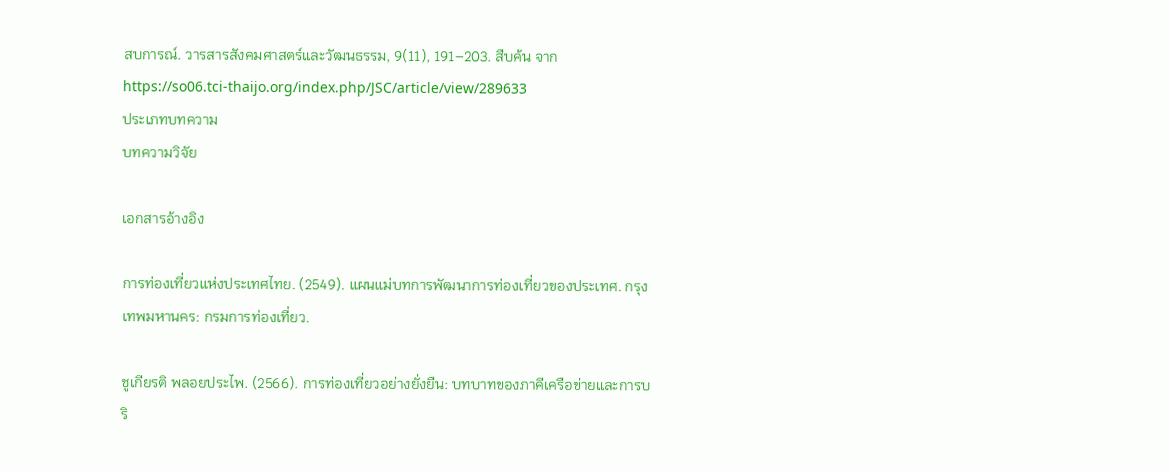สบการณ์. วารสารสังคมศาสตร์และวัฒนธรรม, 9(11), 191–203. สืบค้น จาก https://so06.tci-thaijo.org/index.php/JSC/article/view/289633
ประเภทบทความ
บทความวิจัย

เอกสารอ้างอิง

การท่องเที่ยวแห่งประเทศไทย. (2549). แผนแม่บทการพัฒนาการท่องเที่ยวของประเทศ. กรุงเทพมหานคร: กรมการท่องเที่ยว.

ชูเกียรติ พลอยประไพ. (2566). การท่องเที่ยวอย่างยั่งยืน: บทบาทของภาคีเครือข่ายและการบริ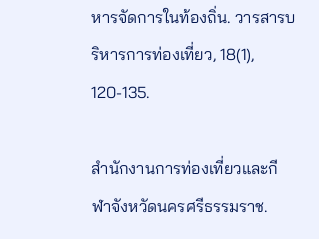หารจัดการในท้องถิ่น. วารสารบริหารการท่องเที่ยว, 18(1), 120-135.

สำนักงานการท่องเที่ยวและกีฬาจังหวัดนครศรีธรรมราช.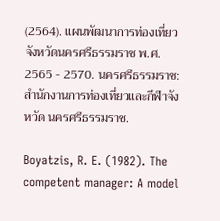(2564). แผนพัฒนาการท่องเที่ยวจังหวัดนครศรีธรรมราช พ.ศ. 2565 - 2570. นครศรีธรรมราช: สำนักงานการท่องเที่ยวและกีฬาจังหวัด นครศรีธรรมราช.

Boyatzis, R. E. (1982). The competent manager: A model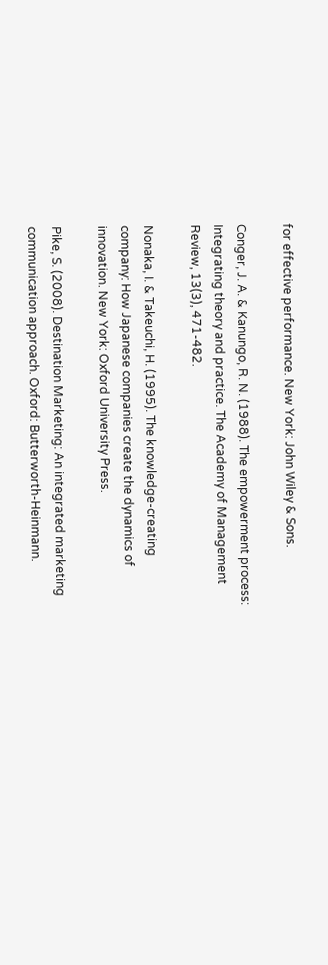for effective performance. New York: John Wiley & Sons.

Conger, J. A. & Kanungo, R. N. (1988). The empowerment process: Integrating theory and practice. The Academy of Management Review, 13(3), 471-482.

Nonaka, I. & Takeuchi, H. (1995). The knowledge-creating company: How Japanese companies create the dynamics of innovation. New York: Oxford University Press.

Pike, S. (2008). Destination Marketing: An integrated marketing communication approach. Oxford: Butterworth-Heinmann.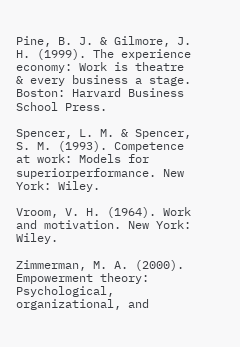Pine, B. J. & Gilmore, J. H. (1999). The experience economy: Work is theatre & every business a stage. Boston: Harvard Business School Press.

Spencer, L. M. & Spencer, S. M. (1993). Competence at work: Models for superiorperformance. New York: Wiley.

Vroom, V. H. (1964). Work and motivation. New York: Wiley.

Zimmerman, M. A. (2000). Empowerment theory: Psychological, organizational, and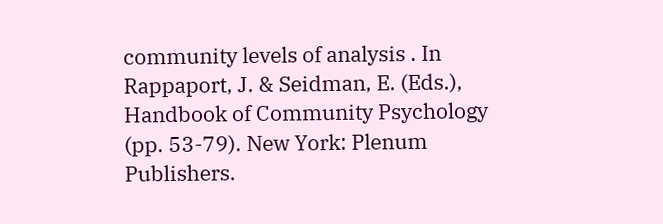community levels of analysis . In Rappaport, J. & Seidman, E. (Eds.), Handbook of Community Psychology (pp. 53-79). New York: Plenum Publishers.